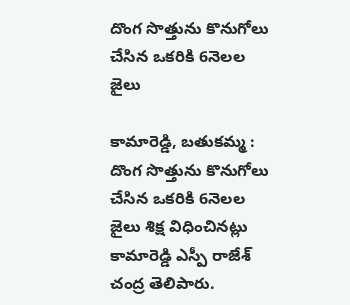దొంగ సొత్తును కొనుగోలు చేసిన ఒకరికి 6నెలల జైలు

కామారెడ్డి, బతుకమ్మ : దొంగ సొత్తును కొనుగోలు చేసిన ఒకరికి 6నెలల జైలు శిక్ష విధించినట్లు కామారెడ్డి ఎస్పీ రాజేశ్ చంద్ర తెలిపారు.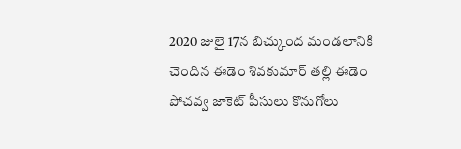2020 జులై 17న బిచ్కుంద మండలానికి చెందిన ఈడెం శివకుమార్ తల్లి ఈడెం పోచవ్వ జాకెట్ పీసులు కొనుగోలు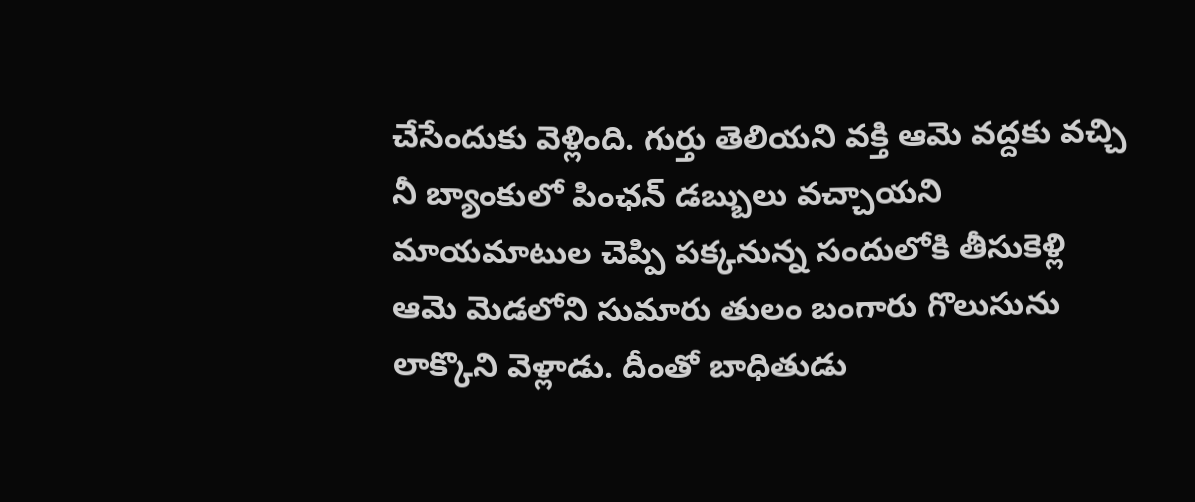చేసేందుకు వెళ్లింది. గుర్తు తెలియని వక్తి ఆమె వద్దకు వచ్చి నీ బ్యాంకులో పింఛన్ డబ్బులు వచ్చాయని మాయమాటుల చెప్పి పక్కనున్న సందులోకి తీసుకెళ్లి ఆమె మెడలోని సుమారు తులం బంగారు గొలుసును లాక్కొని వెళ్లాడు. దీంతో బాధితుడు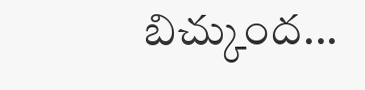బిచ్కుంద...